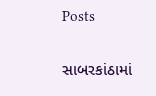Posts

સાબરકાંઠામાં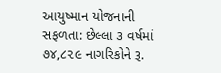આયુષ્માન યોજનાની સફળતા: છેલ્લા ૩ વર્ષમાં ૭૪,૮૨૯ નાગરિકોને રૂ.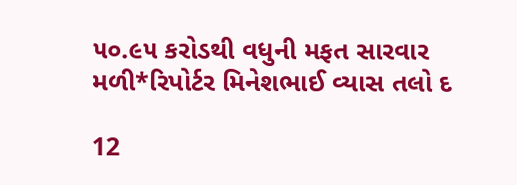૫૦.૯૫ કરોડથી વધુની મફત સારવાર મળી*રિપોર્ટર મિનેશભાઈ વ્યાસ તલો દ

12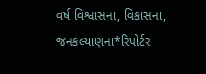વર્ષ વિશ્વાસના, વિકાસના, જનકલ્યાણના*રિપોર્ટર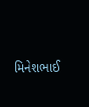મિનેશભાઈ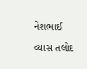નેશભાઈ વ્યાસ તલોદ